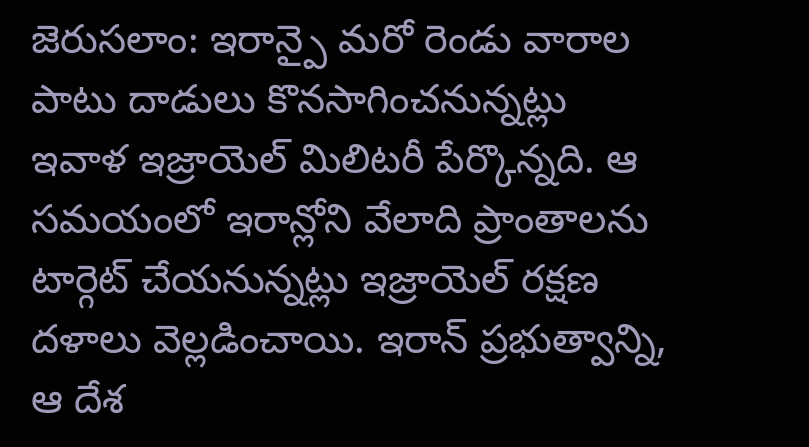జెరుసలాం: ఇరాన్పై మరో రెండు వారాల పాటు దాడులు కొనసాగించనున్నట్లు ఇవాళ ఇజ్రాయెల్ మిలిటరీ పేర్కొన్నది. ఆ సమయంలో ఇరాన్లోని వేలాది ప్రాంతాలను టార్గెట్ చేయనున్నట్లు ఇజ్రాయెల్ రక్షణ దళాలు వెల్లడించాయి. ఇరాన్ ప్రభుత్వాన్ని, ఆ దేశ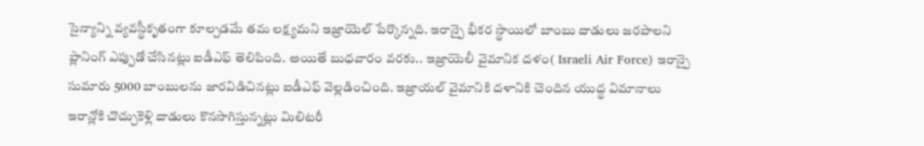సైన్యాన్ని వ్యవస్థీకృతంగా కూల్చడమే తమ లక్ష్యమని ఇజ్రాయెల్ పేర్కొన్నది. ఇరాన్పై భీకర స్థాయిలో బాంబు దాడులు జరపాలని ప్లానింగ్ ఎప్పుడో చేసినట్లు ఐడీఎఫ్ తెలిపింది. అయితే బుధవారం వరకు.. ఇజ్రాయెలీ వైమానిక దళం( Israeli Air Force) ఇరాన్పై సుమారు 5000 బాంబులను జారవిడిచినట్లు ఐడీఎఫ్ వెల్లడించింది. ఇజ్రాయల్ వైమానికి దళానికి చెందిన యుద్ధ విమానాలు ఇరాన్లోకి చొచ్చుకెళ్లి దాడులు కొనసాగిస్తున్నట్లు మిలిటరీ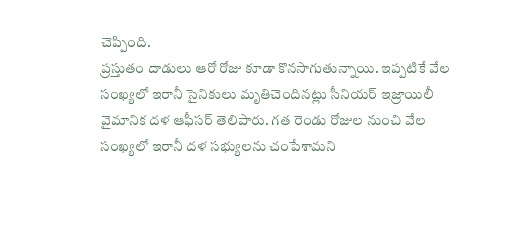చెప్పింది.
ప్రస్తుతం దాడులు ఆరో రోజు కూడా కొనసాగుతున్నాయి. ఇప్పటికే వేల సంఖ్యలో ఇరానీ సైనికులు మృతిచెందినట్లు సీనియర్ ఇజ్రాయిలీ వైమానిక దళ ఆఫీసర్ తెలిపారు. గత రెండు రోజుల నుంచి వేల సంఖ్యలో ఇరానీ దళ సభ్యులను చంపేశామని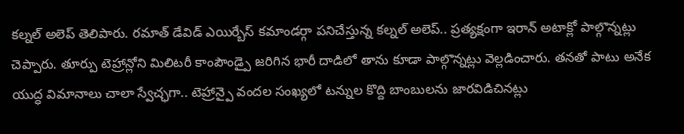కల్నల్ అలెప్ తెలిపారు. రమాత్ డేవిడ్ ఎయిర్బేస్ కమాండర్గా పనిచేస్తున్న కల్నల్ అలెప్.. ప్రత్యక్షంగా ఇరాన్ అటాక్లో పాల్గొన్నట్లు చెప్పారు. తూర్పు టెహ్రాన్లోని మిలిటరీ కాంపౌండ్పై జరిగిన భారీ దాడిలో తాను కూడా పాల్గొన్నట్లు వెల్లడించారు. తనతో పాటు అనేక యుద్ధ విమానాలు చాలా స్వేచ్ఛగా.. టెహ్రాన్పై వందల సంఖ్యలో టన్నుల కొద్ది బాంబులను జారవిడిచినట్లు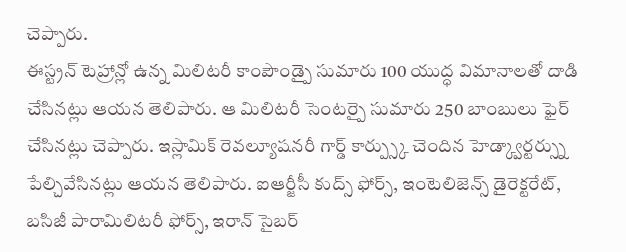చెప్పారు.
ఈస్ట్రన్ టెహ్రాన్లో ఉన్న మిలిటరీ కాంపౌండ్పై సుమారు 100 యుద్ధ విమానాలతో దాడి చేసినట్లు ఆయన తెలిపారు. ఆ మిలిటరీ సెంటర్పై సుమారు 250 బాంబులు ఫైర్ చేసినట్లు చెప్పారు. ఇస్లామిక్ రెవల్యూషనరీ గార్డ్ కార్ప్స్కు చెందిన హెడ్క్వార్టర్స్ను పేల్చివేసినట్లు ఆయన తెలిపారు. ఐఆర్జీసీ కుద్స్ ఫోర్స్, ఇంటెలిజెన్స్ డైరెక్టరేట్, బసిజీ పారామిలిటరీ ఫోర్స్, ఇరాన్ సైబర్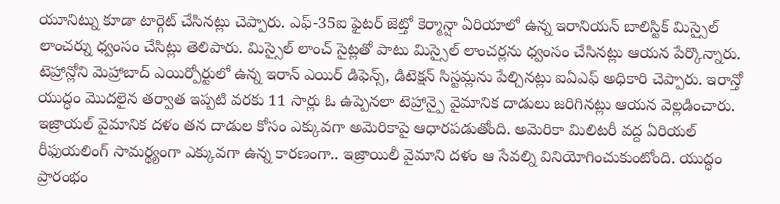యూనిట్ను కూడా టార్గెట్ చేసినట్లు చెప్పారు. ఎఫ్-35ఐ ఫైటర్ జెట్తో కెర్మాన్షా ఏరియాలో ఉన్న ఇరానియన్ బాలిస్టిక్ మిస్సైల్ లాంచర్ను ధ్వంసం చేసిట్లు తెలిపారు. మిస్సైల్ లాంచ్ సైట్లతో పాటు మిస్సైల్ లాంచర్లను ధ్వంసం చేసినట్లు ఆయన పేర్కొన్నారు.
టెహ్రాన్లోని మెహ్రాబాద్ ఎయిర్పోర్టులో ఉన్న ఇరాన్ ఎయిర్ డిఫెన్స్, డిటెక్షన్ సిస్టమ్లను పేల్చినట్లు ఐఏఎఫ్ అధికారి చెప్పారు. ఇరాన్తో యుద్ధం మొదలైన తర్వాత ఇప్పటి వరకు 11 సార్లు ఓ ఉప్పెనలా టెహ్రాన్పై వైమానిక దాడులు జరిగినట్లు ఆయన వెల్లడించారు. ఇజ్రాయల్ వైమానిక దళం తన దాడుల కోసం ఎక్కువగా అమెరికాపై ఆధారపడుతోంది. అమెరికా మిలిటరీ వద్ద ఏరియల్ రీఫుయలింగ్ సామర్థ్యంగా ఎక్కువగా ఉన్న కారణంగా.. ఇజ్రాయిలీ వైమాని దళం ఆ సేవల్ని వినియోగించుకుంటోంది. యుద్ధం ప్రారంభం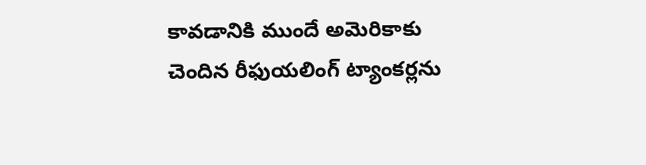కావడానికి ముందే అమెరికాకు చెందిన రీఫుయలింగ్ ట్యాంకర్లను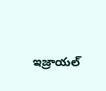ఇజ్రాయల్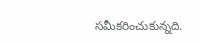సమీకరించుకున్నది.